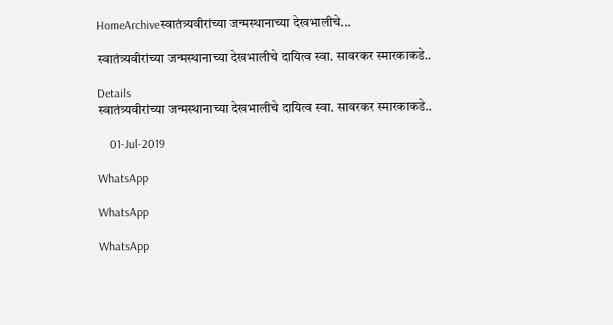HomeArchiveस्वातंत्र्यवीरांच्या जन्मस्थानाच्या देखभालीचे...

स्वातंत्र्यवीरांच्या जन्मस्थानाच्या देखभालीचे दायित्व स्वा. सावरकर स्मारकाकडे..

Details
स्वातंत्र्यवीरांच्या जन्मस्थानाच्या देखभालीचे दायित्व स्वा. सावरकर स्मारकाकडे..

    01-Jul-2019

WhatsApp

WhatsApp

WhatsApp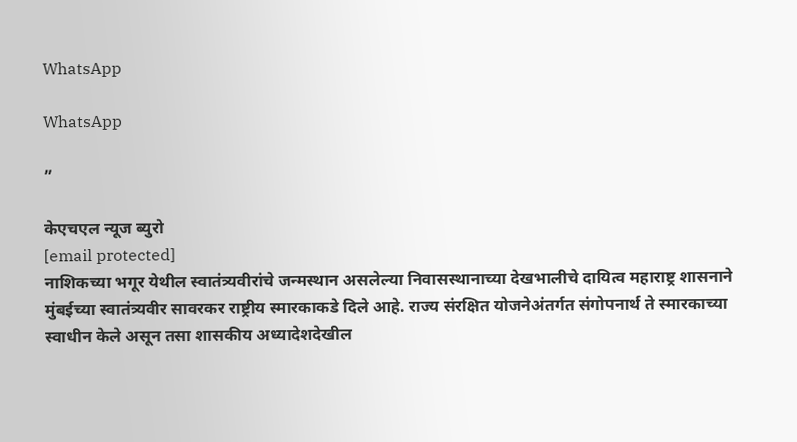WhatsApp

WhatsApp

”

केएचएल न्यूज ब्युरो
[email protected]
नाशिकच्या भगूर येथील स्वातंत्र्यवीरांचे जन्मस्थान असलेल्या निवासस्थानाच्या देखभालीचे दायित्व महाराष्ट्र शासनाने मुंबईच्या स्वातंत्र्यवीर सावरकर राष्ट्रीय स्मारकाकडे दिले आहे. राज्य संरक्षित योजनेअंतर्गत संगोपनार्थ ते स्मारकाच्या स्वाधीन केले असून तसा शासकीय अध्यादेशदेखील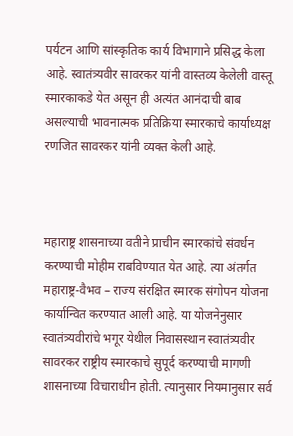पर्यटन आणि सांस्कृतिक कार्य विभागाने प्रसिद्ध केला आहे. स्वातंत्र्यवीर सावरकर यांनी वास्तव्य केलेली वास्तू स्मारकाकडे येत असून ही अत्यंत आनंदाची बाब असल्याची भावनात्मक प्रतिक्रिया स्मारकाचे कार्याध्यक्ष रणजित सावरकर यांनी व्यक्त केली आहे.



महाराष्ट्र शासनाच्या वतीने प्राचीन स्मारकांचे संवर्धन करण्याची मोहीम राबविण्यात येत आहे. त्या अंतर्गत महाराष्ट्र-वैभव – राज्य संरक्षित स्मारक संगोपन योजना कार्यान्वित करण्यात आली आहे. या योजनेनुसार स्वातंत्र्यवीरांचे भगूर येथील निवासस्थान स्वातंत्र्यवीर सावरकर राष्ट्रीय स्मारकाचे सुपूर्द करण्याची मागणी शासनाच्या विचाराधीन होती. त्यानुसार नियमानुसार सर्व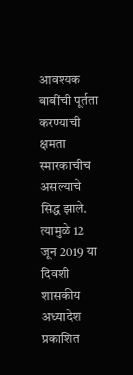आवश्यक बाबींची पूर्तता करण्याची क्षमता स्मारकाचीच असल्याचे सिद्ध झाले. त्यामुळे 12 जून 2019 या दिवशी शासकीय अध्यादेश प्रकाशित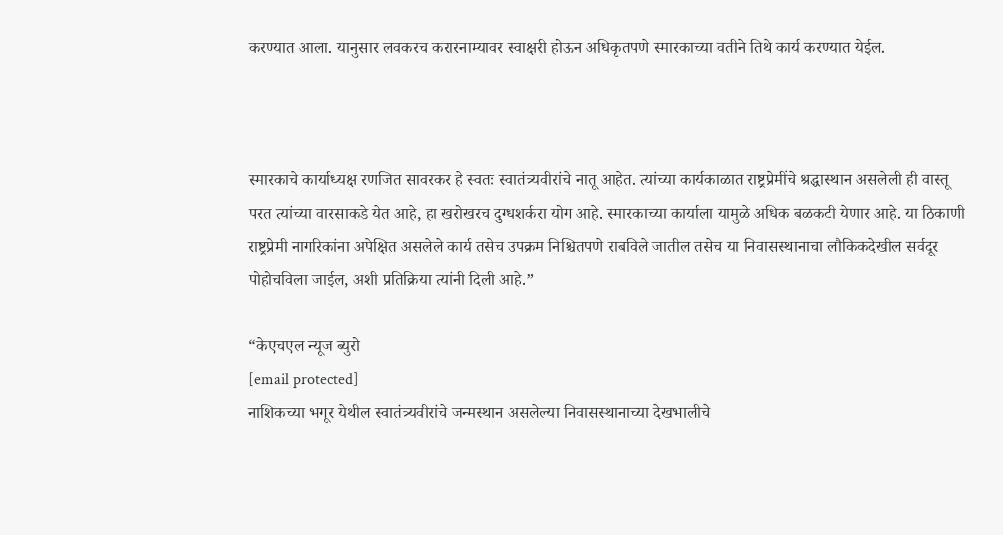करण्यात आला. यानुसार लवकरच करारनाम्यावर स्वाक्षरी होऊन अधिकृतपणे स्मारकाच्या वतीने तिथे कार्य करण्यात येईल.



स्मारकाचे कार्याध्यक्ष रणजित सावरकर हे स्वतः स्वातंत्र्यवीरांचे नातू आहेत. त्यांच्या कार्यकाळात राष्ट्रप्रेमींचे श्रद्धास्थान असलेली ही वास्तू परत त्यांच्या वारसाकडे येत आहे, हा खरोखरच दुग्धशर्करा योग आहे. स्मारकाच्या कार्याला यामुळे अधिक बळकटी येणार आहे. या ठिकाणी राष्ट्रप्रेमी नागरिकांना अपेक्षित असलेले कार्य तसेच उपक्रम निश्चितपणे राबविले जातील तसेच या निवासस्थानाचा लौकिकदेखील सर्वदूर पोहोचविला जाईल, अशी प्रतिक्रिया त्यांनी दिली आहे.”

“केएचएल न्यूज ब्युरो
[email protected]
नाशिकच्या भगूर येथील स्वातंत्र्यवीरांचे जन्मस्थान असलेल्या निवासस्थानाच्या देखभालीचे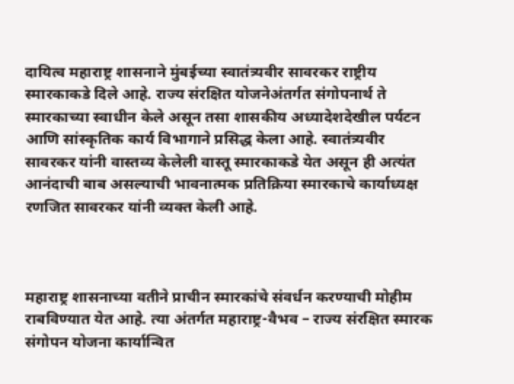दायित्व महाराष्ट्र शासनाने मुंबईच्या स्वातंत्र्यवीर सावरकर राष्ट्रीय स्मारकाकडे दिले आहे. राज्य संरक्षित योजनेअंतर्गत संगोपनार्थ ते स्मारकाच्या स्वाधीन केले असून तसा शासकीय अध्यादेशदेखील पर्यटन आणि सांस्कृतिक कार्य विभागाने प्रसिद्ध केला आहे. स्वातंत्र्यवीर सावरकर यांनी वास्तव्य केलेली वास्तू स्मारकाकडे येत असून ही अत्यंत आनंदाची बाब असल्याची भावनात्मक प्रतिक्रिया स्मारकाचे कार्याध्यक्ष रणजित सावरकर यांनी व्यक्त केली आहे.



महाराष्ट्र शासनाच्या वतीने प्राचीन स्मारकांचे संवर्धन करण्याची मोहीम राबविण्यात येत आहे. त्या अंतर्गत महाराष्ट्र-वैभव – राज्य संरक्षित स्मारक संगोपन योजना कार्यान्वित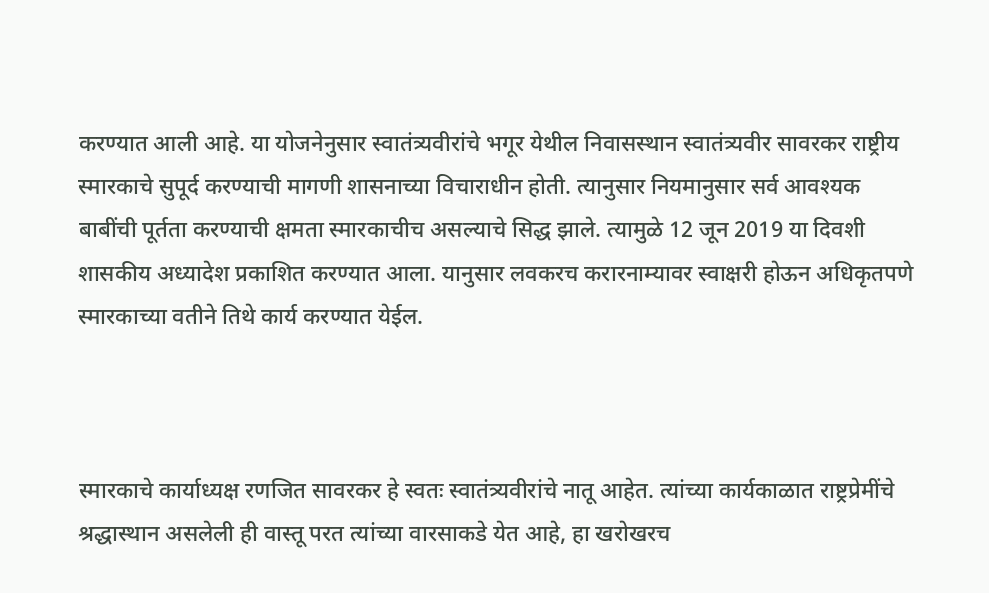करण्यात आली आहे. या योजनेनुसार स्वातंत्र्यवीरांचे भगूर येथील निवासस्थान स्वातंत्र्यवीर सावरकर राष्ट्रीय स्मारकाचे सुपूर्द करण्याची मागणी शासनाच्या विचाराधीन होती. त्यानुसार नियमानुसार सर्व आवश्यक बाबींची पूर्तता करण्याची क्षमता स्मारकाचीच असल्याचे सिद्ध झाले. त्यामुळे 12 जून 2019 या दिवशी शासकीय अध्यादेश प्रकाशित करण्यात आला. यानुसार लवकरच करारनाम्यावर स्वाक्षरी होऊन अधिकृतपणे स्मारकाच्या वतीने तिथे कार्य करण्यात येईल.



स्मारकाचे कार्याध्यक्ष रणजित सावरकर हे स्वतः स्वातंत्र्यवीरांचे नातू आहेत. त्यांच्या कार्यकाळात राष्ट्रप्रेमींचे श्रद्धास्थान असलेली ही वास्तू परत त्यांच्या वारसाकडे येत आहे, हा खरोखरच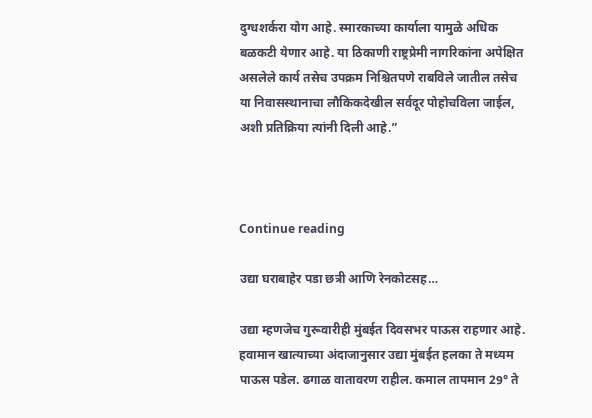दुग्धशर्करा योग आहे. स्मारकाच्या कार्याला यामुळे अधिक बळकटी येणार आहे. या ठिकाणी राष्ट्रप्रेमी नागरिकांना अपेक्षित असलेले कार्य तसेच उपक्रम निश्चितपणे राबविले जातील तसेच या निवासस्थानाचा लौकिकदेखील सर्वदूर पोहोचविला जाईल, अशी प्रतिक्रिया त्यांनी दिली आहे.”



Continue reading

उद्या घराबाहेर पडा छत्री आणि रेनकोटसह…

उद्या म्हणजेच गुरूवारीही मुंबईत दिवसभर पाऊस राहणार आहे. हवामान खात्याच्या अंदाजानुसार उद्या मुंबईत हलका ते मध्यम पाऊस पडेल. ढगाळ वातावरण राहील. कमाल तापमान 29° ते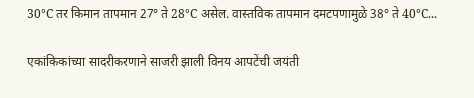30°C तर किमान तापमान 27° ते 28°C असेल. वास्तविक तापमान दमटपणामुळे 38° ते 40°C...

एकांकिकांच्या सादरीकरणाने साजरी झाली विनय आपटेंची जयंती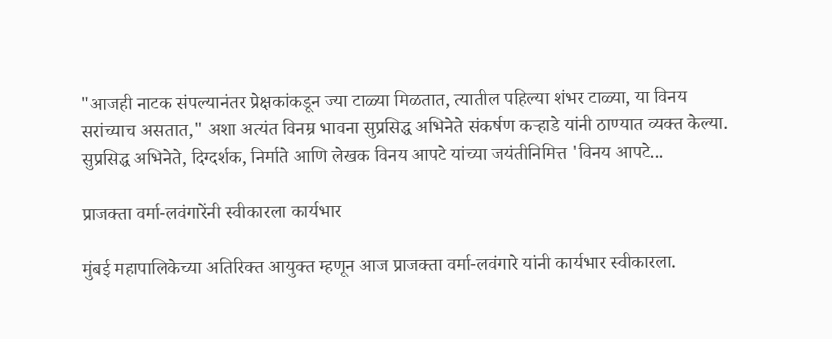"आजही नाटक संपल्यानंतर प्रेक्षकांकडून ज्या टाळ्या मिळतात, त्यातील पहिल्या शंभर टाळ्या, या विनय सरांच्याच असतात," अशा अत्यंत विनम्र भावना सुप्रसिद्ध अभिनेते संकर्षण कऱ्हाडे यांनी ठाण्यात व्यक्त केल्या. सुप्रसिद्ध अभिनेते, दिग्दर्शक, निर्माते आणि लेखक विनय आपटे यांच्या जयंतीनिमित्त 'विनय आपटे...

प्राजक्ता वर्मा-लवंगारेंनी स्वीकारला कार्यभार

मुंबई महापालिकेच्या अतिरिक्त आयुक्त म्हणून आज प्राजक्ता वर्मा-लवंगारे यांनी कार्यभार स्वीकारला.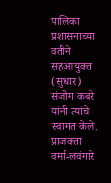पालिका प्रशासनाच्या वतीने सहआयुक्त (सुधार) संजोग कबरे यांनी त्यांचे स्वागत केले. प्राजक्ता वर्मा-लवंगारे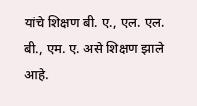यांचे शिक्षण बी. ए., एल. एल. बी., एम. ए. असे शिक्षण झाले आहे.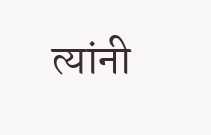त्यांनी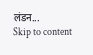लंडन...
Skip to content